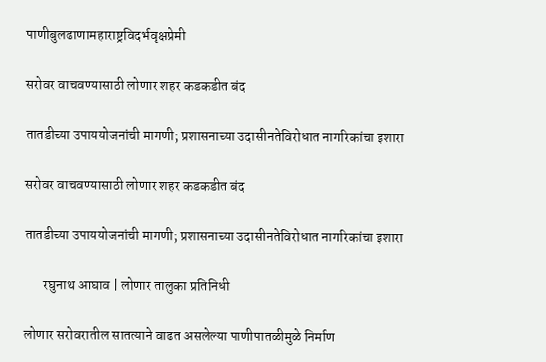पाणीबुलढाणामहाराष्ट्रविदर्भवृक्षप्रेमी

सरोवर वाचवण्यासाठी लोणार शहर कडकडीत बंद

तातडीच्या उपाययोजनांची मागणी; प्रशासनाच्या उदासीनतेविरोधात नागरिकांचा इशारा

सरोवर वाचवण्यासाठी लोणार शहर कडकडीत बंद

तातडीच्या उपाययोजनांची मागणी; प्रशासनाच्या उदासीनतेविरोधात नागरिकांचा इशारा

       रघुनाथ आघाव | लोणार तालुका प्रतिनिधी

लोणार सरोवरातील सातत्याने वाढत असलेल्या पाणीपातळीमुळे निर्माण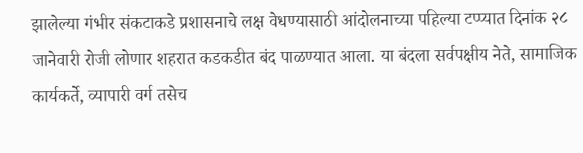झालेल्या गंभीर संकटाकडे प्रशासनाचे लक्ष वेधण्यासाठी आंदोलनाच्या पहिल्या टप्प्यात दिनांक २८ जानेवारी रोजी लोणार शहरात कडकडीत बंद पाळण्यात आला. या बंदला सर्वपक्षीय नेते, सामाजिक कार्यकर्ते, व्यापारी वर्ग तसेच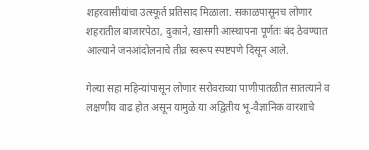शहरवासीयांचा उत्स्फूर्त प्रतिसाद मिळाला. सकाळपासूनच लोणार शहरातील बाजारपेठा, दुकाने, खासगी आस्थापना पूर्णतः बंद ठेवण्यात आल्याने जनआंदोलनाचे तीव्र स्वरूप स्पष्टपणे दिसून आले.

गेल्या सहा महिन्यांपासून लोणार सरोवराच्या पाणीपातळीत सातत्याने व लक्षणीय वाढ होत असून यामुळे या अद्वितीय भू-वैज्ञानिक वारशाचे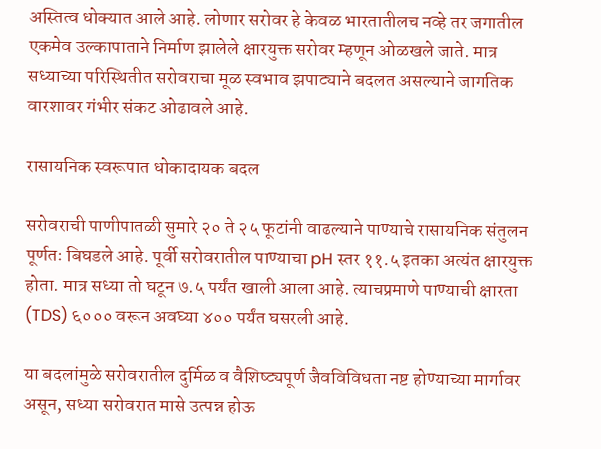अस्तित्व धोक्यात आले आहे. लोणार सरोवर हे केवळ भारतातीलच नव्हे तर जगातील एकमेव उल्कापाताने निर्माण झालेले क्षारयुक्त सरोवर म्हणून ओळखले जाते. मात्र सध्याच्या परिस्थितीत सरोवराचा मूळ स्वभाव झपाट्याने बदलत असल्याने जागतिक वारशावर गंभीर संकट ओढावले आहे.

रासायनिक स्वरूपात धोकादायक बदल

सरोवराची पाणीपातळी सुमारे २० ते २५ फूटांनी वाढल्याने पाण्याचे रासायनिक संतुलन पूर्णतः बिघडले आहे. पूर्वी सरोवरातील पाण्याचा pH स्तर ११.५ इतका अत्यंत क्षारयुक्त होता. मात्र सध्या तो घटून ७.५ पर्यंत खाली आला आहे. त्याचप्रमाणे पाण्याची क्षारता (TDS) ६००० वरून अवघ्या ४०० पर्यंत घसरली आहे.

या बदलांमुळे सरोवरातील दुर्मिळ व वैशिष्ट्यपूर्ण जैवविविधता नष्ट होण्याच्या मार्गावर असून, सध्या सरोवरात मासे उत्पन्न होऊ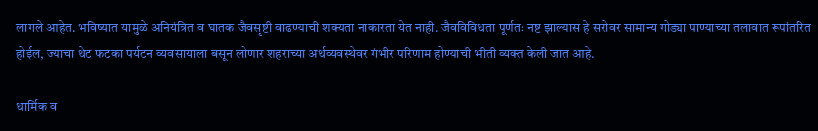लागले आहेत. भविष्यात यामुळे अनियंत्रित व घातक जैवसृष्टी वाढण्याची शक्यता नाकारता येत नाही. जैवविविधता पूर्णतः नष्ट झाल्यास हे सरोवर सामान्य गोड्या पाण्याच्या तलावात रूपांतरित होईल, ज्याचा थेट फटका पर्यटन व्यवसायाला बसून लोणार शहराच्या अर्थव्यवस्थेवर गंभीर परिणाम होण्याची भीती व्यक्त केली जात आहे.

धार्मिक व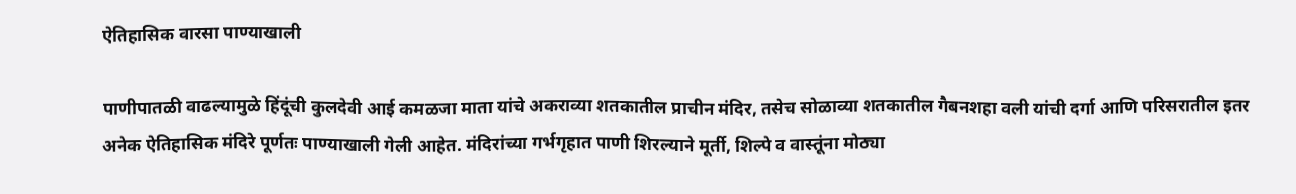ऐतिहासिक वारसा पाण्याखाली

पाणीपातळी वाढल्यामुळे हिंदूंची कुलदेवी आई कमळजा माता यांचे अकराव्या शतकातील प्राचीन मंदिर, तसेच सोळाव्या शतकातील गैबनशहा वली यांची दर्गा आणि परिसरातील इतर अनेक ऐतिहासिक मंदिरे पूर्णतः पाण्याखाली गेली आहेत. मंदिरांच्या गर्भगृहात पाणी शिरल्याने मूर्ती, शिल्पे व वास्तूंना मोठ्या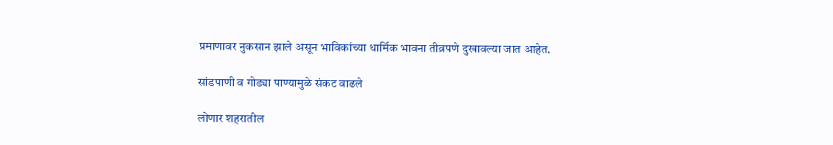प्रमाणावर नुकसान झाले असून भाविकांच्या धार्मिक भावना तीव्रपणे दुखावल्या जात आहेत.

सांडपाणी व गोड्या पाण्यामुळे संकट वाढले

लोणार शहरातील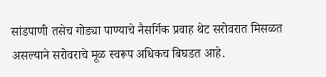सांडपाणी तसेच गोड्या पाण्याचे नैसर्गिक प्रवाह थेट सरोवरात मिसळत असल्याने सरोवराचे मूळ स्वरूप अधिकच बिघडत आहे.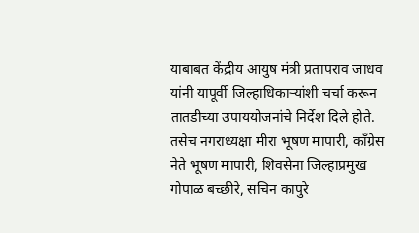याबाबत केंद्रीय आयुष मंत्री प्रतापराव जाधव यांनी यापूर्वी जिल्हाधिकाऱ्यांशी चर्चा करून तातडीच्या उपाययोजनांचे निर्देश दिले होते. तसेच नगराध्यक्षा मीरा भूषण मापारी, काँग्रेस नेते भूषण मापारी, शिवसेना जिल्हाप्रमुख गोपाळ बच्छीरे, सचिन कापुरे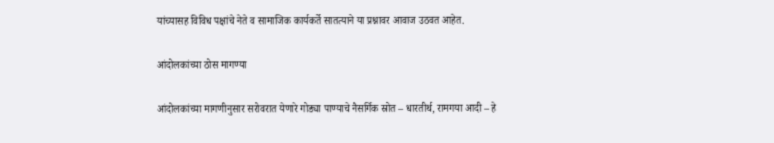यांच्यासह विविध पक्षांचे नेते व सामाजिक कार्यकर्ते सातत्याने या प्रश्नावर आवाज उठवत आहेत.

आंदोलकांच्या ठोस मागण्या

आंदोलकांच्या मागणीनुसार सरोवरात येणारे गोड्या पाण्याचे नैसर्गिक स्रोत – धारतीर्थ, रामगया आदी – हे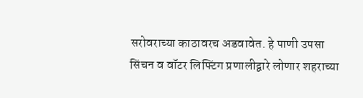सरोवराच्या काठावरच अडवावेत. हे पाणी उपसा सिंचन व वॉटर लिफ्टिंग प्रणालीद्वारे लोणार शहराच्या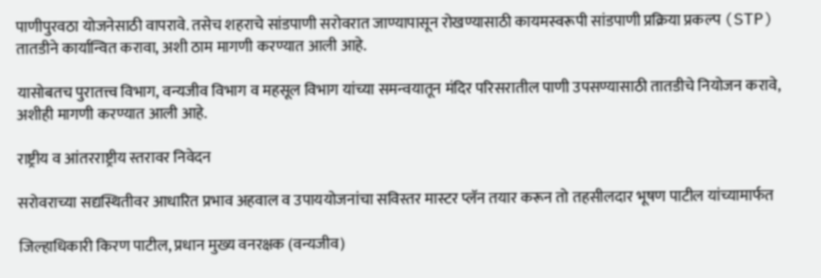पाणीपुरवठा योजनेसाठी वापरावे. तसेच शहराचे सांडपाणी सरोवरात जाण्यापासून रोखण्यासाठी कायमस्वरूपी सांडपाणी प्रक्रिया प्रकल्प (STP) तातडीने कार्यान्वित करावा, अशी ठाम मागणी करण्यात आली आहे.

यासोबतच पुरातत्त्व विभाग, वन्यजीव विभाग व महसूल विभाग यांच्या समन्वयातून मंदिर परिसरातील पाणी उपसण्यासाठी तातडीचे नियोजन करावे, अशीही मागणी करण्यात आली आहे.

राष्ट्रीय व आंतरराष्ट्रीय स्तरावर निवेदन

सरोवराच्या सद्यस्थितीवर आधारित प्रभाव अहवाल व उपाययोजनांचा सविस्तर मास्टर प्लॅन तयार करून तो तहसीलदार भूषण पाटील यांच्यामार्फत

जिल्हाधिकारी किरण पाटील, प्रधान मुख्य वनरक्षक (वन्यजीव)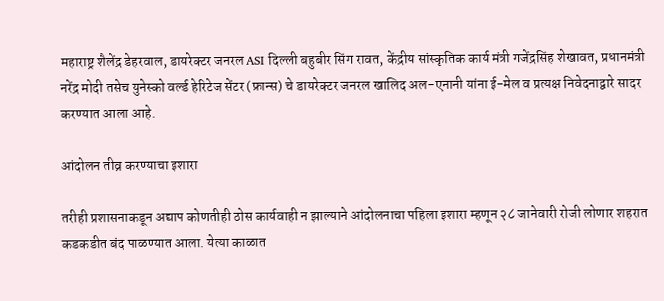महाराष्ट्र शैलेंद्र डेहरवाल, डायरेक्टर जनरल ASI दिल्ली बहुबीर सिंग रावत, केंद्रीय सांस्कृतिक कार्य मंत्री गजेंद्रसिंह शेखावत, प्रधानमंत्री नरेंद्र मोदी तसेच युनेस्को वर्ल्ड हेरिटेज सेंटर (फ्रान्स) चे डायरेक्टर जनरल खालिद अल-एनानी यांना ई-मेल व प्रत्यक्ष निवेदनाद्वारे सादर करण्यात आला आहे.

आंदोलन तीव्र करण्याचा इशारा

तरीही प्रशासनाकडून अद्याप कोणतीही ठोस कार्यवाही न झाल्याने आंदोलनाचा पहिला इशारा म्हणून २८ जानेवारी रोजी लोणार शहरात कडकडीत बंद पाळण्यात आला. येत्या काळात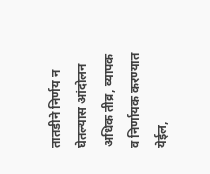तातडीने निर्णय न घेतल्यास आंदोलन अधिक तीव्र, व्यापक व निर्णायक करण्यात येईल,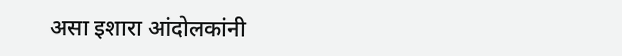असा इशारा आंदोलकांनी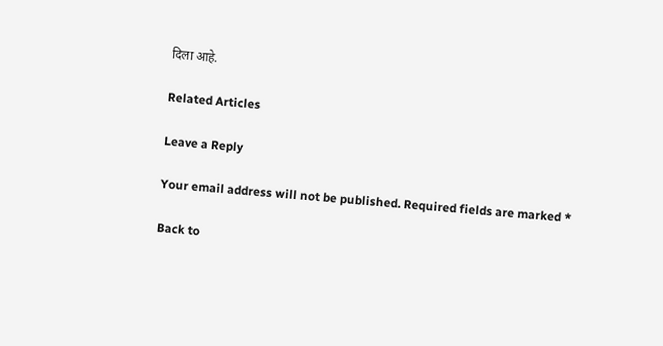दिला आहे.

Related Articles

Leave a Reply

Your email address will not be published. Required fields are marked *

Back to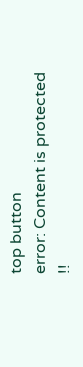top button
error: Content is protected !!